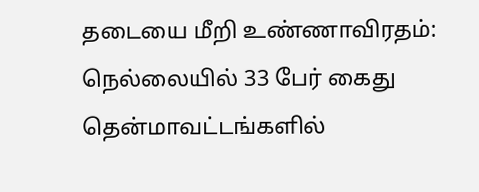தடையை மீறி உண்ணாவிரதம்: நெல்லையில் 33 பேர் கைது
தென்மாவட்டங்களில்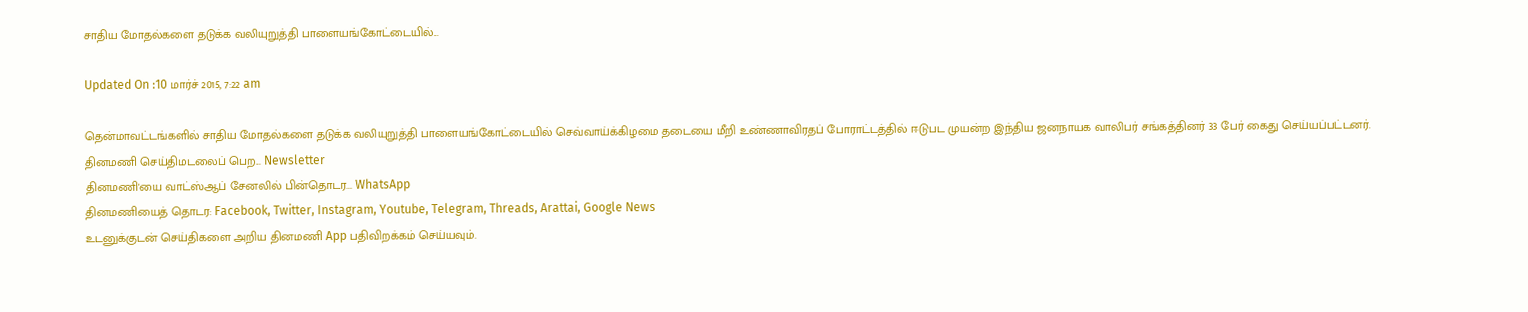சாதிய மோதல்களை தடுக்க வலியுறுத்தி பாளையங்கோட்டையில்...

Updated On :10 மார்ச் 2015, 7:22 am

தென்மாவட்டங்களில் சாதிய மோதல்களை தடுக்க வலியுறுத்தி பாளையங்கோட்டையில் செவ்வாய்க்கிழமை தடையை மீறி உண்ணாவிரதப் போராட்டத்தில் ஈடுபட முயன்ற இந்திய ஜனநாயக வாலிபர் சங்கத்தினர் 33 பேர் கைது செய்யப்பட்டனர்.
தினமணி செய்திமடலைப் பெற... Newsletter
தினமணி'யை வாட்ஸ்ஆப் சேனலில் பின்தொடர... WhatsApp
தினமணியைத் தொடர: Facebook, Twitter, Instagram, Youtube, Telegram, Threads, Arattai, Google News
உடனுக்குடன் செய்திகளை அறிய தினமணி App பதிவிறக்கம் செய்யவும்.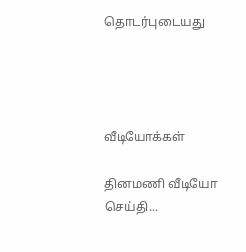தொடர்புடையது




வீடியோக்கள்

தினமணி வீடியோ செய்தி...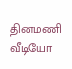தினமணி வீடியோ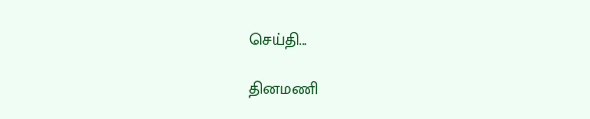செய்தி...

தினமணி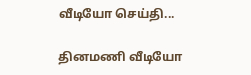வீடியோ செய்தி...

தினமணி வீடியோ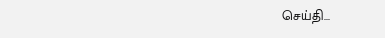செய்தி...